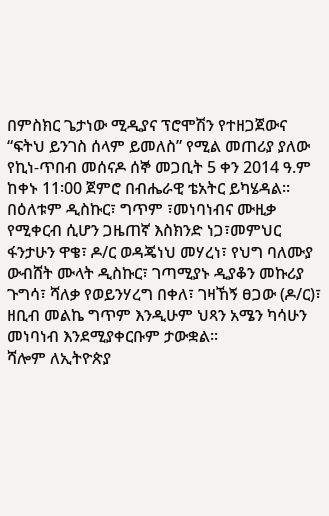በምስክር ጌታነው ሚዲያና ፕሮሞሽን የተዘጋጀውና “ፍትህ ይንገስ ሰላም ይመለስ” የሚል መጠሪያ ያለው የኪነ-ጥበብ መሰናዶ ሰኞ መጋቢት 5 ቀን 2014 ዓ.ም ከቀኑ 11፡00 ጀምሮ በብሔራዊ ቴአትር ይካሄዳል፡፡
በዕለቱም ዲስኩር፣ ግጥም ፣መነባነብና ሙዚቃ የሚቀርብ ሲሆን ጋዜጠኛ እስክንድ ነጋ፣መምህር ፋንታሁን ዋቄ፣ ዶ/ር ወዳጄነህ መሃረነ፣ የህግ ባለሙያ ውብሸት ሙላት ዲስኩር፣ ገጣሚያኑ ዲያቆን መኩሪያ ጉግሳ፣ ሻለቃ የወይንሃረግ በቀለ፣ ገዛኸኝ ፀጋው (ዶ/ር)፣ ዘቢብ መልኬ ግጥም እንዲሁም ህጻን አሜን ካሳሁን መነባነብ እንደሚያቀርቡም ታውቋል፡፡
ሻሎም ለኢትዮጵያ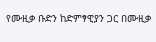የሙዚቃ ቡድን ከድምፃዊያን ጋር በሙዚቃ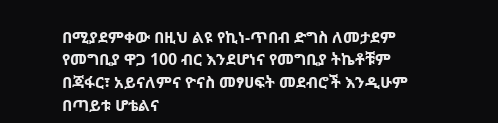በሚያደምቀው በዚህ ልዩ የኪነ-ጥበብ ድግስ ለመታደም የመግቢያ ዋጋ 100 ብር እንደሆነና የመግቢያ ትኬቶቹም በጃፋር፣ አይናለምና ዮናስ መፃሀፍት መደብሮች እንዲሁም በጣይቱ ሆቴልና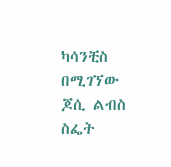ካሳንቺስ በሚገኘው ጆሲ ልብስ ስፌት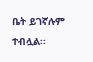ቤት ይገኛሉም ተብሏል፡፡